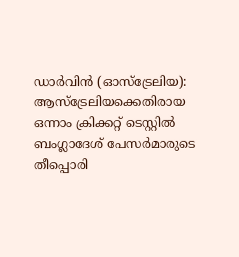ഡാർവിൻ (ഓസ്ട്രേലിയ): ആസ്ട്രേലിയക്കെതിരായ ഒന്നാം ക്രിക്കറ്റ് ടെസ്റ്റിൽ ബംഗ്ലാദേശ് പേസർമാരുടെ തീപ്പൊരി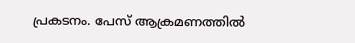പ്രകടനം. പേസ് ആക്രമണത്തിൽ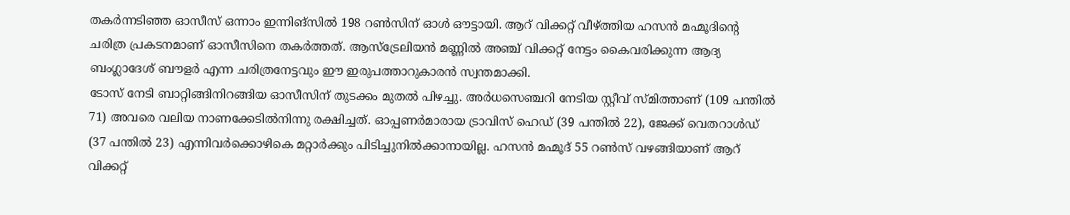തകർന്നടിഞ്ഞ ഓസീസ് ഒന്നാം ഇന്നിങ്സിൽ 198 റൺസിന് ഓൾ ഔട്ടായി. ആറ് വിക്കറ്റ് വീഴ്ത്തിയ ഹസൻ മഹ്മൂദിന്റെ ചരിത്ര പ്രകടനമാണ് ഓസീസിനെ തകർത്തത്. ആസ്ട്രേലിയൻ മണ്ണിൽ അഞ്ച് വിക്കറ്റ് നേട്ടം കൈവരിക്കുന്ന ആദ്യ ബംഗ്ലാദേശ് ബൗളർ എന്ന ചരിത്രനേട്ടവും ഈ ഇരുപത്താറുകാരൻ സ്വന്തമാക്കി.
ടോസ് നേടി ബാറ്റിങ്ങിനിറങ്ങിയ ഓസീസിന് തുടക്കം മുതൽ പിഴച്ചു. അർധസെഞ്ചറി നേടിയ സ്റ്റീവ് സ്മിത്താണ് (109 പന്തിൽ 71) അവരെ വലിയ നാണക്കേടിൽനിന്നു രക്ഷിച്ചത്. ഓപ്പണർമാരായ ട്രാവിസ് ഹെഡ് (39 പന്തിൽ 22), ജേക്ക് വെതറാൾഡ് (37 പന്തിൽ 23) എന്നിവർക്കൊഴികെ മറ്റാർക്കും പിടിച്ചുനിൽക്കാനായില്ല. ഹസൻ മഹ്മൂദ് 55 റൺസ് വഴങ്ങിയാണ് ആറ് വിക്കറ്റ്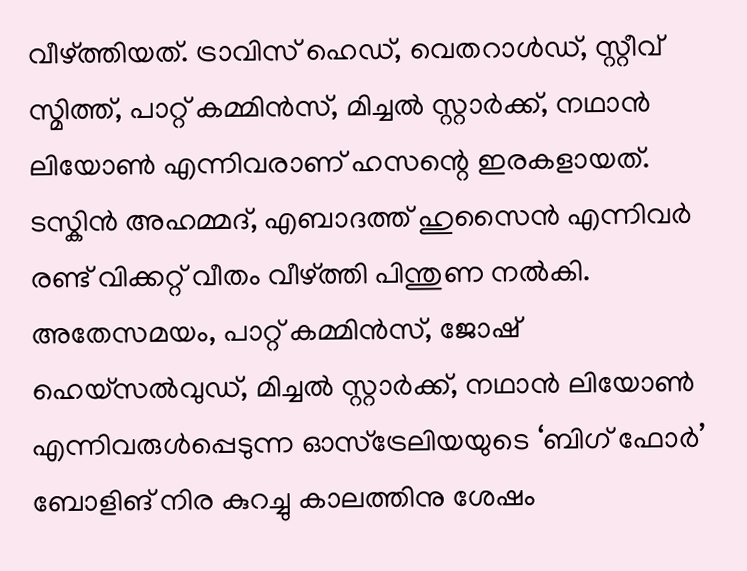വീഴ്ത്തിയത്. ട്രാവിസ് ഹെഡ്, വെതറാൾഡ്, സ്റ്റീവ് സ്മിത്ത്, പാറ്റ് കമ്മിൻസ്, മിച്ചൽ സ്റ്റാർക്ക്, നഥാൻ ലിയോൺ എന്നിവരാണ് ഹസന്റെ ഇരകളായത്. ടസ്കിൻ അഹമ്മദ്, എബാദത്ത് ഹുസൈൻ എന്നിവർ രണ്ട് വിക്കറ്റ് വീതം വീഴ്ത്തി പിന്തുണ നൽകി.
അതേസമയം, പാറ്റ് കമ്മിൻസ്, ജോഷ് ഹെയ്സൽവുഡ്, മിച്ചൽ സ്റ്റാർക്ക്, നഥാൻ ലിയോൺ എന്നിവരുൾപ്പെടുന്ന ഓസ്ട്രേലിയയുടെ ‘ബിഗ് ഫോർ’ ബോളിങ് നിര കുറച്ചു കാലത്തിനു ശേഷം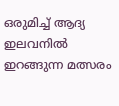ഒരുമിച്ച് ആദ്യ ഇലവനിൽ ഇറങ്ങുന്ന മത്സരം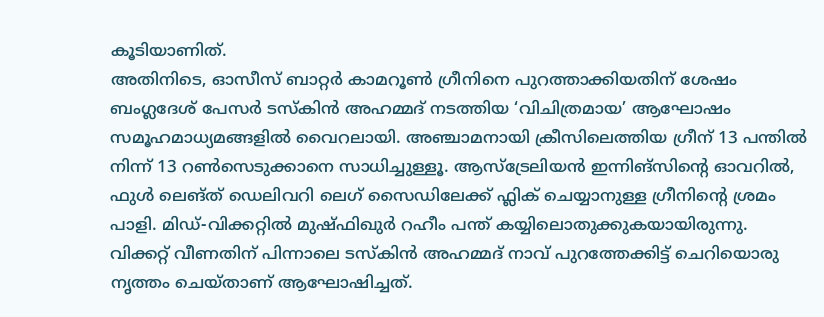കൂടിയാണിത്.
അതിനിടെ, ഓസീസ് ബാറ്റർ കാമറൂൺ ഗ്രീനിനെ പുറത്താക്കിയതിന് ശേഷം ബംഗ്ലദേശ് പേസർ ടസ്കിൻ അഹമ്മദ് നടത്തിയ ‘വിചിത്രമായ’ ആഘോഷം സമൂഹമാധ്യമങ്ങളിൽ വൈറലായി. അഞ്ചാമനായി ക്രീസിലെത്തിയ ഗ്രീന് 13 പന്തിൽ നിന്ന് 13 റൺസെടുക്കാനെ സാധിച്ചുള്ളൂ. ആസ്ട്രേലിയൻ ഇന്നിങ്സിന്റെ ഓവറിൽ, ഫുൾ ലെങ്ത് ഡെലിവറി ലെഗ് സൈഡിലേക്ക് ഫ്ലിക് ചെയ്യാനുള്ള ഗ്രീനിന്റെ ശ്രമം പാളി. മിഡ്-വിക്കറ്റിൽ മുഷ്ഫിഖുർ റഹീം പന്ത് കയ്യിലൊതുക്കുകയായിരുന്നു.
വിക്കറ്റ് വീണതിന് പിന്നാലെ ടസ്കിൻ അഹമ്മദ് നാവ് പുറത്തേക്കിട്ട് ചെറിയൊരു നൃത്തം ചെയ്താണ് ആഘോഷിച്ചത്.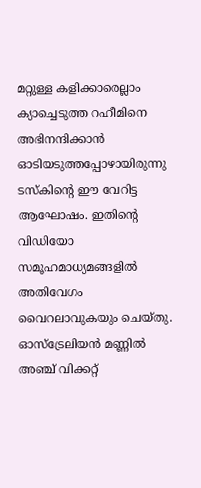മറ്റുള്ള കളിക്കാരെല്ലാം ക്യാച്ചെടുത്ത റഹീമിനെ അഭിനന്ദിക്കാൻ ഓടിയടുത്തപ്പോഴായിരുന്നു ടസ്കിന്റെ ഈ വേറിട്ട ആഘോഷം. ഇതിന്റെ വിഡിയോ സമൂഹമാധ്യമങ്ങളിൽ അതിവേഗം വൈറലാവുകയും ചെയ്തു.
ഓസ്ട്രേലിയൻ മണ്ണിൽ അഞ്ച് വിക്കറ്റ്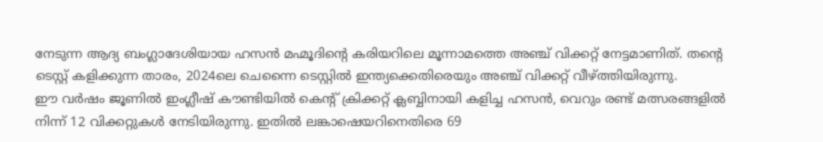നേടുന്ന ആദ്യ ബംഗ്ലാദേശിയായ ഹസൻ മഹ്മൂദിന്റെ കരിയറിലെ മൂന്നാമത്തെ അഞ്ച് വിക്കറ്റ് നേട്ടമാണിത്. തന്റെ ടെസ്റ്റ് കളിക്കുന്ന താരം, 2024ലെ ചെന്നൈ ടെസ്റ്റിൽ ഇന്ത്യക്കെതിരെയും അഞ്ച് വിക്കറ്റ് വീഴ്ത്തിയിരുന്നു.
ഈ വർഷം ജൂണിൽ ഇംഗ്ലീഷ് കൗണ്ടിയിൽ കെന്റ് ക്രിക്കറ്റ് ക്ലബ്ബിനായി കളിച്ച ഹസൻ, വെറും രണ്ട് മത്സരങ്ങളിൽ നിന്ന് 12 വിക്കറ്റുകൾ നേടിയിരുന്നു. ഇതിൽ ലങ്കാഷെയറിനെതിരെ 69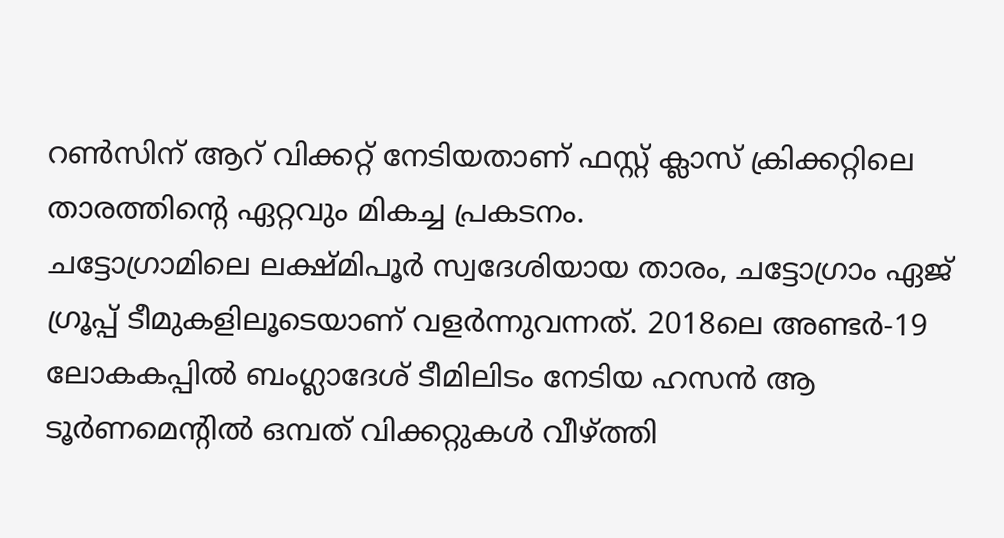റൺസിന് ആറ് വിക്കറ്റ് നേടിയതാണ് ഫസ്റ്റ് ക്ലാസ് ക്രിക്കറ്റിലെ താരത്തിന്റെ ഏറ്റവും മികച്ച പ്രകടനം.
ചട്ടോഗ്രാമിലെ ലക്ഷ്മിപൂർ സ്വദേശിയായ താരം, ചട്ടോഗ്രാം ഏജ് ഗ്രൂപ്പ് ടീമുകളിലൂടെയാണ് വളർന്നുവന്നത്. 2018ലെ അണ്ടർ-19 ലോകകപ്പിൽ ബംഗ്ലാദേശ് ടീമിലിടം നേടിയ ഹസൻ ആ ടൂർണമെന്റിൽ ഒമ്പത് വിക്കറ്റുകൾ വീഴ്ത്തി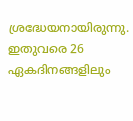ശ്രദ്ധേയനായിരുന്നു. ഇതുവരെ 26 ഏകദിനങ്ങളിലും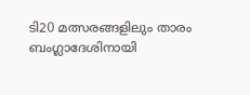ടി20 മത്സരങ്ങളിലും താരം ബംഗ്ലാദേശിനായി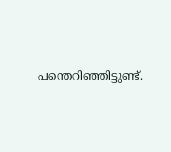പന്തെറിഞ്ഞിട്ടുണ്ട്.